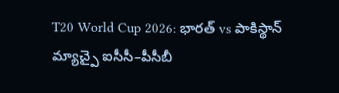T20 World Cup 2026: భారత్ vs పాకిస్థాన్ మ్యాచ్పై ఐసీసీ–పీసీబీ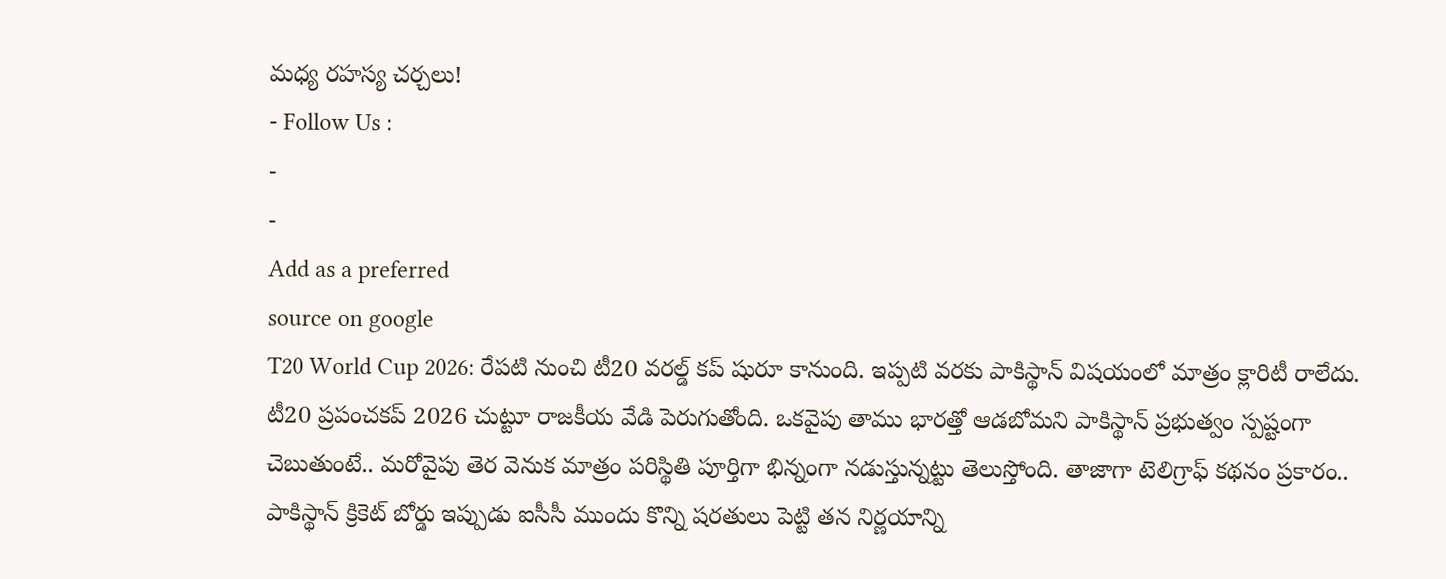మధ్య రహస్య చర్చలు!
- Follow Us :
-
-
Add as a preferred
source on google
T20 World Cup 2026: రేపటి నుంచి టీ20 వరల్డ్ కప్ షురూ కానుంది. ఇప్పటి వరకు పాకిస్థాన్ విషయంలో మాత్రం క్లారిటీ రాలేదు. టీ20 ప్రపంచకప్ 2026 చుట్టూ రాజకీయ వేడి పెరుగుతోంది. ఒకవైపు తాము భారత్తో ఆడబోమని పాకిస్థాన్ ప్రభుత్వం స్పష్టంగా చెబుతుంటే.. మరోవైపు తెర వెనుక మాత్రం పరిస్థితి పూర్తిగా భిన్నంగా నడుస్తున్నట్టు తెలుస్తోంది. తాజాగా టెలిగ్రాఫ్ కథనం ప్రకారం.. పాకిస్థాన్ క్రికెట్ బోర్డు ఇప్పుడు ఐసీసీ ముందు కొన్ని షరతులు పెట్టి తన నిర్ణయాన్ని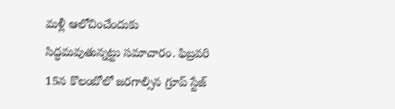మళ్లీ ఆలోచించేందుకు సిద్ధమవుతున్నట్టు సమాచారం. ఫిబ్రవరి 15న కొలంబోలో జరగాల్సిన గ్రూప్ స్టేజ్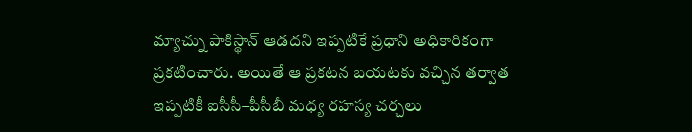మ్యాచ్ను పాకిస్థాన్ ఆడదని ఇప్పటికే ప్రధాని అధికారికంగా ప్రకటించారు. అయితే ఆ ప్రకటన బయటకు వచ్చిన తర్వాత ఇప్పటికీ ఐసీసీ–పీసీబీ మధ్య రహస్య చర్చలు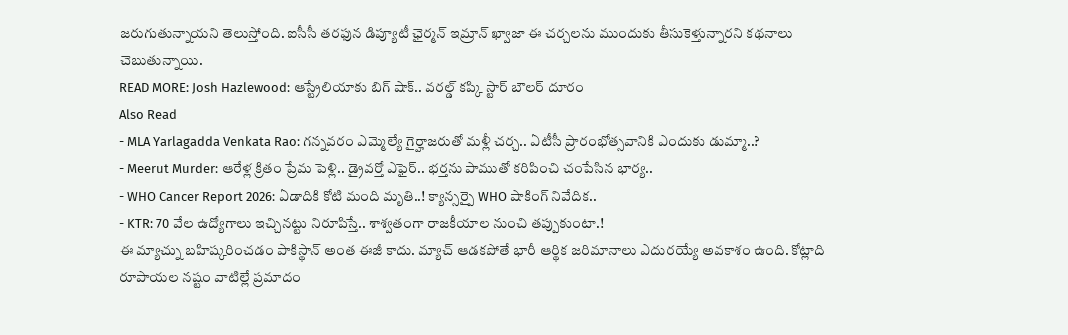జరుగుతున్నాయని తెలుస్తోంది. ఐసీసీ తరఫున డిప్యూటీ ఛైర్మన్ ఇమ్రాన్ ఖ్వాజా ఈ చర్చలను ముందుకు తీసుకెళ్తున్నారని కథనాలు చెబుతున్నాయి.
READ MORE: Josh Hazlewood: ఆస్ట్రేలియాకు బిగ్ షాక్.. వరల్డ్ కప్కి స్టార్ బౌలర్ దూరం
Also Read
- MLA Yarlagadda Venkata Rao: గన్నవరం ఎమ్మెల్యే గైర్హాజరుతో మళ్లీ చర్చ.. ఏటీసీ ప్రారంభోత్సవానికి ఎందుకు డుమ్మా..?
- Meerut Murder: ఆరేళ్ల క్రితం ప్రేమ పెళ్లి.. డ్రైవర్తో ఎఫైర్.. భర్తను పాముతో కరిపించి చంపేసిన భార్య..
- WHO Cancer Report 2026: ఏడాదికి కోటి మంది మృతి..! క్యాన్సర్పై WHO షాకింగ్ నివేదిక..
- KTR: 70 వేల ఉద్యోగాలు ఇచ్చినట్టు నిరూపిస్తే.. శాశ్వతంగా రాజకీయాల నుంచి తప్పుకుంటా.!
ఈ మ్యాచ్ను బహిష్కరించడం పాకిస్థాన్ అంత ఈజీ కాదు. మ్యాచ్ ఆడకపోతే భారీ ఆర్థిక జరిమానాలు ఎదురయ్యే అవకాశం ఉంది. కోట్లాది రూపాయల నష్టం వాటిల్లే ప్రమాదం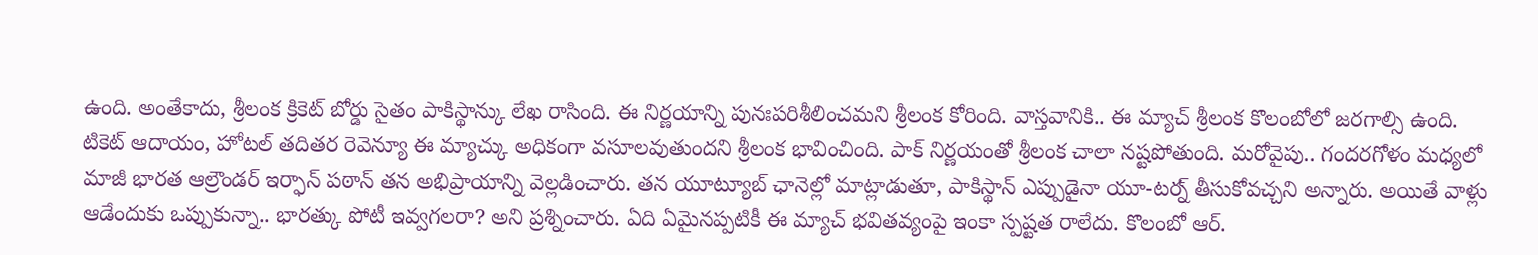ఉంది. అంతేకాదు, శ్రీలంక క్రికెట్ బోర్డు సైతం పాకిస్థాన్కు లేఖ రాసింది. ఈ నిర్ణయాన్ని పునఃపరిశీలించమని శ్రీలంక కోరింది. వాస్తవానికి.. ఈ మ్యాచ్ శ్రీలంక కొలంబోలో జరగాల్సి ఉంది. టికెట్ ఆదాయం, హోటల్ తదితర రెవెన్యూ ఈ మ్యాచ్కు అధికంగా వసూలవుతుందని శ్రీలంక భావించింది. పాక్ నిర్ణయంతో శ్రీలంక చాలా నష్టపోతుంది. మరోవైపు.. గందరగోళం మధ్యలో మాజీ భారత ఆల్రౌండర్ ఇర్ఫాన్ పఠాన్ తన అభిప్రాయాన్ని వెల్లడించారు. తన యూట్యూబ్ ఛానెల్లో మాట్లాడుతూ, పాకిస్థాన్ ఎప్పుడైనా యూ-టర్న్ తీసుకోవచ్చని అన్నారు. అయితే వాళ్లు ఆడేందుకు ఒప్పుకున్నా.. భారత్కు పోటీ ఇవ్వగలరా? అని ప్రశ్నించారు. ఏది ఏమైనప్పటికీ ఈ మ్యాచ్ భవితవ్యంపై ఇంకా స్పష్టత రాలేదు. కొలంబో ఆర్.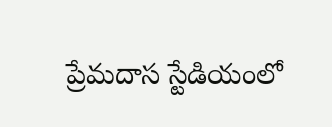ప్రేమదాస స్టేడియంలో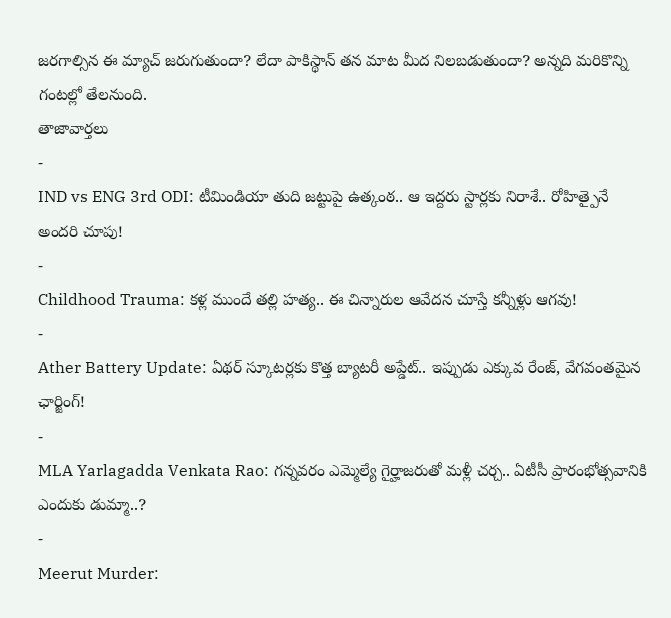జరగాల్సిన ఈ మ్యాచ్ జరుగుతుందా? లేదా పాకిస్థాన్ తన మాట మీద నిలబడుతుందా? అన్నది మరికొన్ని గంటల్లో తేలనుంది.
తాజావార్తలు
-
IND vs ENG 3rd ODI: టీమిండియా తుది జట్టుపై ఉత్కంఠ.. ఆ ఇద్దరు స్టార్లకు నిరాశే.. రోహిత్పైనే అందరి చూపు!
-
Childhood Trauma: కళ్ల ముందే తల్లి హత్య.. ఈ చిన్నారుల ఆవేదన చూస్తే కన్నీళ్లు ఆగవు!
-
Ather Battery Update: ఏథర్ స్కూటర్లకు కొత్త బ్యాటరీ అప్డేట్.. ఇప్పుడు ఎక్కువ రేంజ్, వేగవంతమైన ఛార్జింగ్!
-
MLA Yarlagadda Venkata Rao: గన్నవరం ఎమ్మెల్యే గైర్హాజరుతో మళ్లీ చర్చ.. ఏటీసీ ప్రారంభోత్సవానికి ఎందుకు డుమ్మా..?
-
Meerut Murder: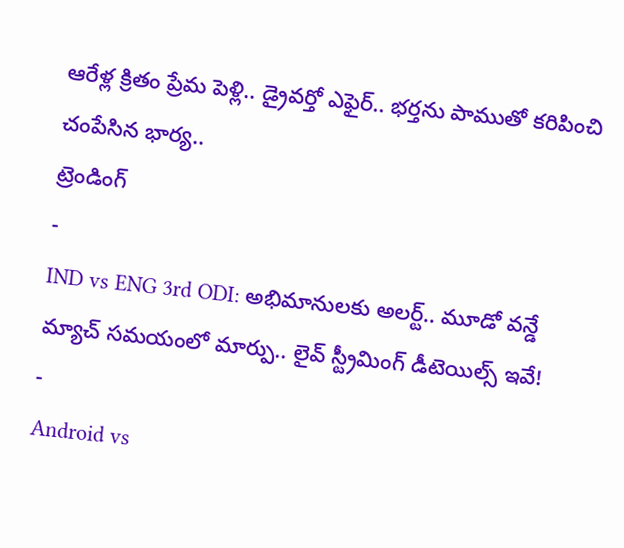ఆరేళ్ల క్రితం ప్రేమ పెళ్లి.. డ్రైవర్తో ఎఫైర్.. భర్తను పాముతో కరిపించి చంపేసిన భార్య..
ట్రెండింగ్
-
IND vs ENG 3rd ODI: అభిమానులకు అలర్ట్.. మూడో వన్డే మ్యాచ్ సమయంలో మార్పు.. లైవ్ స్ట్రీమింగ్ డీటెయిల్స్ ఇవే!
-
Android vs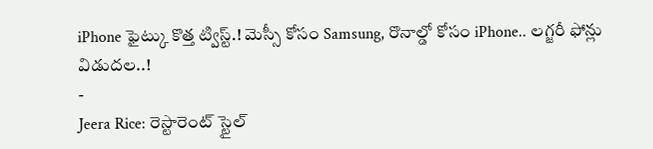iPhone ఫైట్కు కొత్త ట్విస్ట్.! మెస్సీ కోసం Samsung, రొనాల్డో కోసం iPhone.. లగ్జరీ ఫోన్లు విడుదల..!
-
Jeera Rice: రెస్టారెంట్ స్టైల్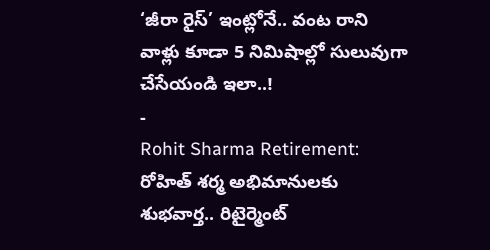‘జీరా రైస్’ ఇంట్లోనే.. వంట రాని వాళ్లు కూడా 5 నిమిషాల్లో సులువుగా చేసేయండి ఇలా..!
-
Rohit Sharma Retirement: రోహిత్ శర్మ అభిమానులకు శుభవార్త.. రిటైర్మెంట్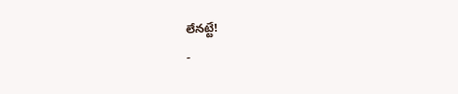లేనట్టే!
-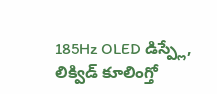185Hz OLED డిస్ప్లే, లిక్విడ్ కూలింగ్తో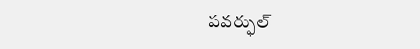పవర్ఫుల్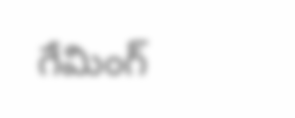గేమింగ్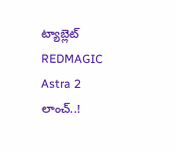ట్యాబ్లెట్ REDMAGIC Astra 2 లాంచ్..!